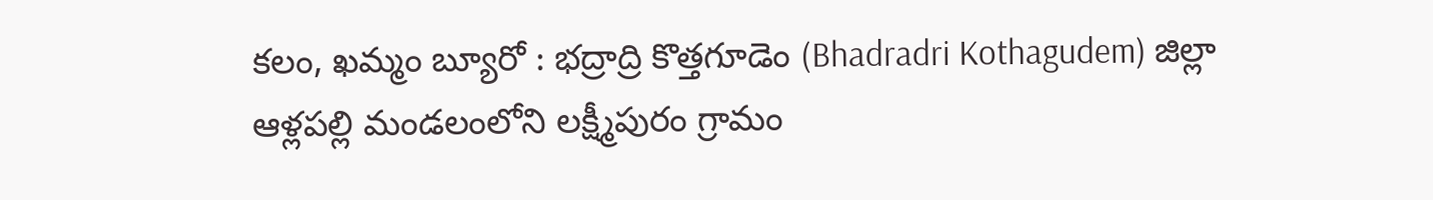కలం, ఖమ్మం బ్యూరో : భద్రాద్రి కొత్తగూడెం (Bhadradri Kothagudem) జిల్లా ఆళ్లపల్లి మండలంలోని లక్ష్మీపురం గ్రామం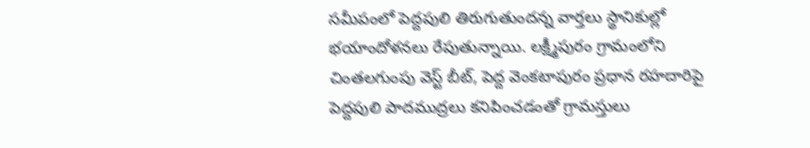సమీపంలో పెద్దపులి తిరుగుతుందన్న వార్తలు స్థానికుల్లో భయాందోళనలు రేపుతున్నాయి. లక్ష్మీపురం గ్రామంలోని చింతలగుంపు వెస్ట్ బీట్, పెద్ద వెంకటాపురం ప్రధాన రహదారిపై పెద్దపులి పాదముద్రలు కనిపించడంతో గ్రామస్తులు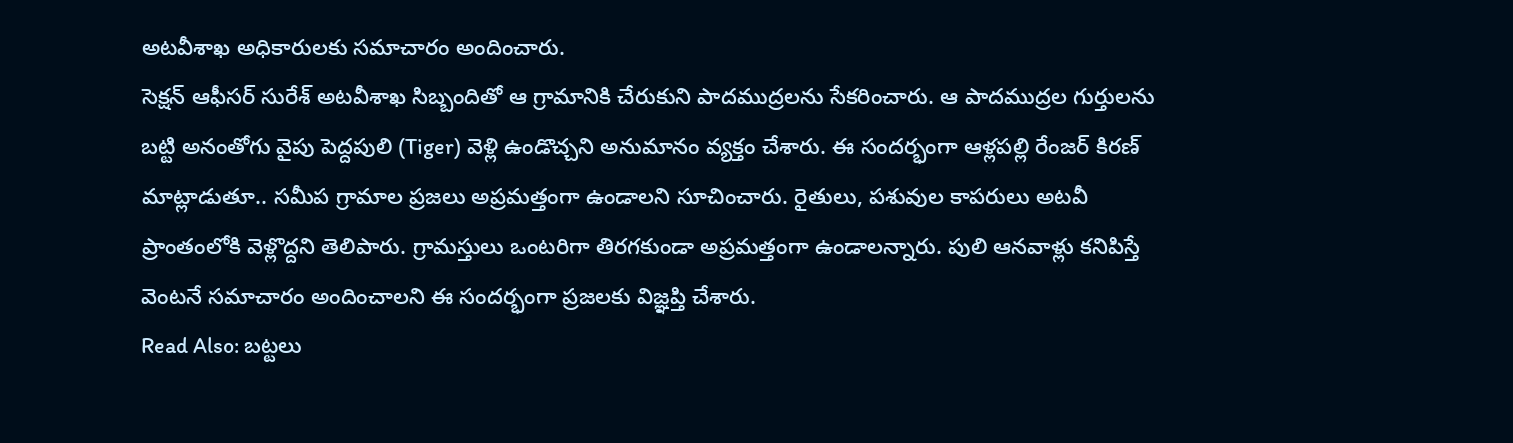అటవీశాఖ అధికారులకు సమాచారం అందించారు.
సెక్షన్ ఆఫీసర్ సురేశ్ అటవీశాఖ సిబ్బందితో ఆ గ్రామానికి చేరుకుని పాదముద్రలను సేకరించారు. ఆ పాదముద్రల గుర్తులను బట్టి అనంతోగు వైపు పెద్దపులి (Tiger) వెళ్లి ఉండొచ్చని అనుమానం వ్యక్తం చేశారు. ఈ సందర్భంగా ఆళ్లపల్లి రేంజర్ కిరణ్ మాట్లాడుతూ.. సమీప గ్రామాల ప్రజలు అప్రమత్తంగా ఉండాలని సూచించారు. రైతులు, పశువుల కాపరులు అటవీ ప్రాంతంలోకి వెళ్లొద్దని తెలిపారు. గ్రామస్తులు ఒంటరిగా తిరగకుండా అప్రమత్తంగా ఉండాలన్నారు. పులి ఆనవాళ్లు కనిపిస్తే వెంటనే సమాచారం అందించాలని ఈ సందర్భంగా ప్రజలకు విజ్ఞప్తి చేశారు.
Read Also: బట్టలు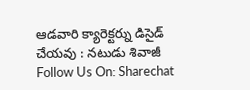ఆడవారి క్యారెక్టర్ను డిసైడ్ చేయవు : నటుడు శివాజీ
Follow Us On: Sharechat